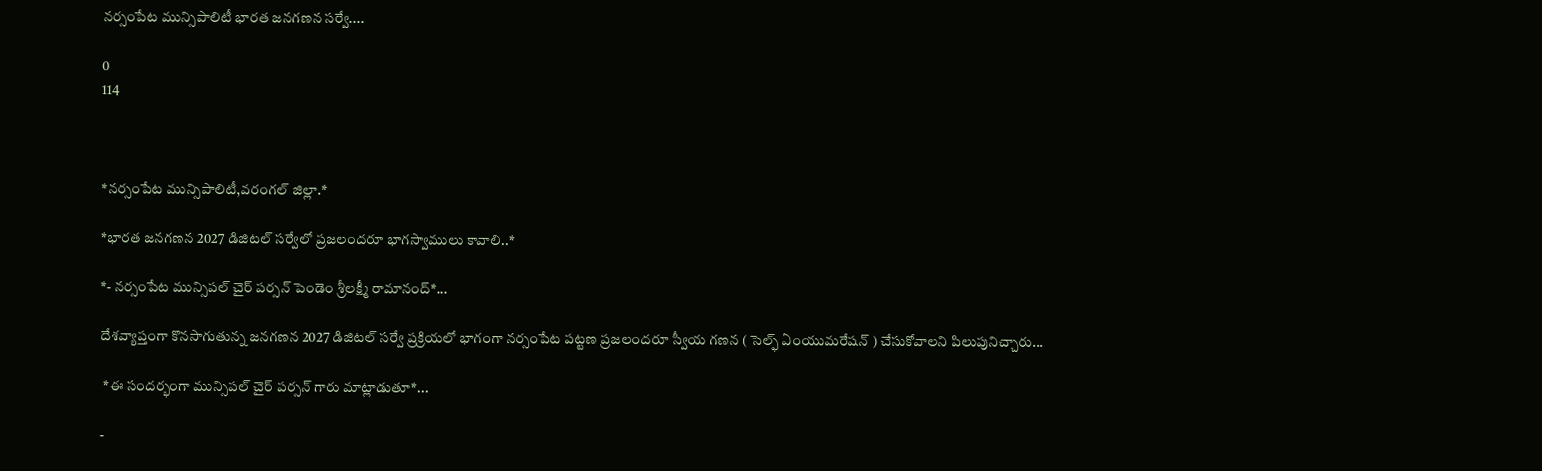నర్సంపేట మున్సిపాలిటీ భారత జనగణన సర్వే....

0
114



*నర్సంపేట మున్సిపాలిటీ,వరంగల్ జిల్లా.*

*భారత జనగణన 2027 డిజిటల్ సర్వేలో ప్రజలందరూ భాగస్వాములు కావాలి..*

*- నర్సంపేట మున్సిపల్ చైర్ పర్సన్ పెండెం శ్రీలక్ష్మీ రామానంద్*...

దేశవ్యాప్తంగా కొనసాగుతున్న జనగణన 2027 డిజిటల్ సర్వే ప్రక్రియలో భాగంగా నర్సంపేట పట్టణ ప్రజలందరూ స్వీయ గణన ( సెల్ఫ్ ఏంయుమరేషన్ ) చేసుకోవాలని పిలుపునిచ్చారు...

 *ఈ సందర్భంగా మున్సిపల్ చైర్ పర్సన్ గారు మాట్లాడుతూ*...

-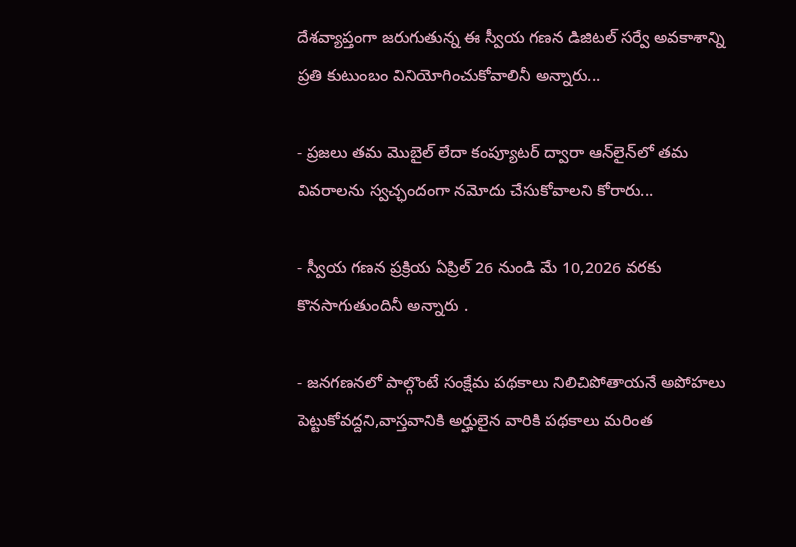దేశవ్యాప్తంగా జరుగుతున్న ఈ స్వీయ గణన డిజిటల్ సర్వే అవకాశాన్ని ప్రతి కుటుంబం వినియోగించుకోవాలినీ అన్నారు...

- ప్రజలు తమ మొబైల్ లేదా కంప్యూటర్ ద్వారా ఆన్‌లైన్‌లో తమ వివరాలను స్వచ్ఛందంగా నమోదు చేసుకోవాలని కోరారు...

- స్వీయ గణన ప్రక్రియ ఏప్రిల్ 26 నుండి మే 10,2026 వరకు కొనసాగుతుందినీ అన్నారు .

- జనగణనలో పాల్గొంటే సంక్షేమ పథకాలు నిలిచిపోతాయనే అపోహలు పెట్టుకోవద్దని,వాస్తవానికి అర్హులైన వారికి పథకాలు మరింత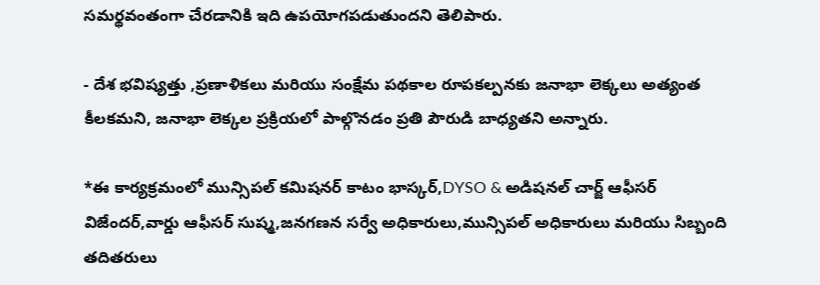సమర్థవంతంగా చేరడానికి ఇది ఉపయోగపడుతుందని తెలిపారు.

- దేశ భవిష్యత్తు ,ప్రణాళికలు మరియు సంక్షేమ పథకాల రూపకల్పనకు జనాభా లెక్కలు అత్యంత కీలకమని, జనాభా లెక్కల ప్రక్రియలో పాల్గొనడం ప్రతి పౌరుడి బాధ్యతని అన్నారు.

*ఈ కార్యక్రమంలో మున్సిపల్ కమిషనర్ కాటం భాస్కర్,DYSO & అడిషనల్ చార్జ్ ఆఫీసర్ విజేందర్,వార్డు ఆఫీసర్ సుష్మ,జనగణన సర్వే అధికారులు,మున్సిపల్ అధికారులు మరియు సిబ్బంది తదితరులు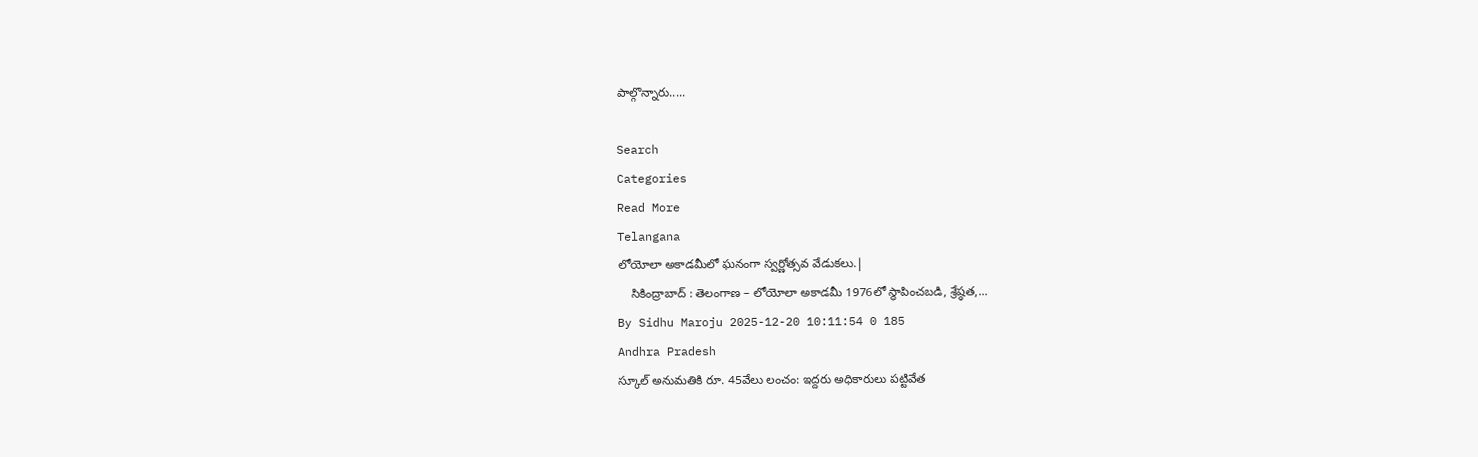పాల్గొన్నారు.....

Search
Categories
Read More
Telangana
లోయోలా అకాడమీలో ఘనంగా స్వర్ణోత్సవ వేడుకలు.|
    సికింద్రాబాద్ : తెలంగాణ – లోయోలా అకాడమీ 1976లో స్థాపించబడి, శ్రేష్ఠత,...
By Sidhu Maroju 2025-12-20 10:11:54 0 185
Andhra Pradesh
స్కూల్ అనుమతికి రూ. 45వేలు లంచం: ఇద్దరు అధికారులు పట్టివేత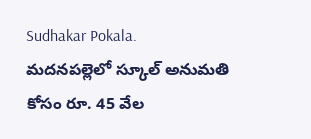Sudhakar Pokala.
మదనపల్లెలో స్కూల్ అనుమతి కోసం రూ. 45 వేల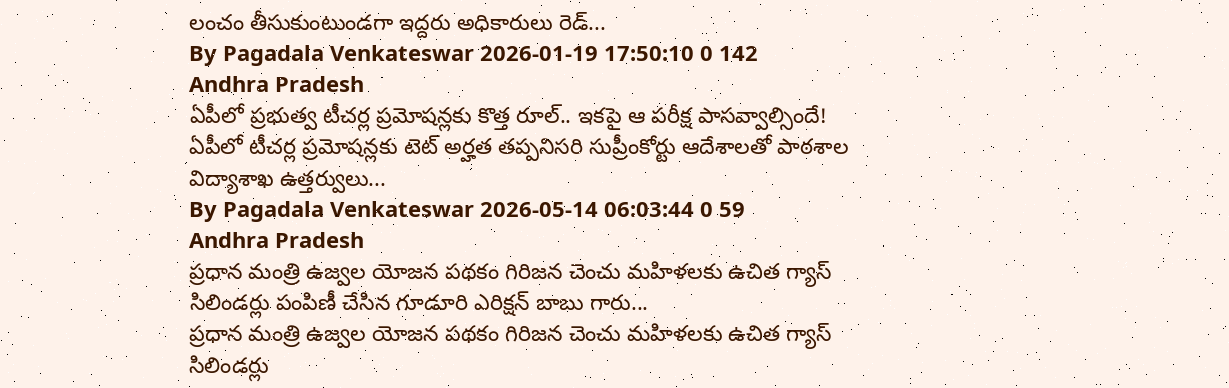లంచం తీసుకుంటుండగా ఇద్దరు అధికారులు రెడ్...
By Pagadala Venkateswar 2026-01-19 17:50:10 0 142
Andhra Pradesh
ఏపీలో ప్రభుత్వ టీచర్ల ప్రమోషన్లకు కొత్త రూల్.. ఇక‌పై ఆ ప‌రీక్ష పాసవ్వాల్సిందే!
ఏపీలో టీచర్ల ప్రమోషన్లకు టెట్ అర్హత తప్పనిసరి సుప్రీంకోర్టు ఆదేశాలతో పాఠశాల విద్యాశాఖ ఉత్తర్వులు...
By Pagadala Venkateswar 2026-05-14 06:03:44 0 59
Andhra Pradesh
ప్రధాన మంత్రి ఉజ్వల యోజన పథకం గిరిజన చెంచు మహిళలకు ఉచిత గ్యాస్ సిలిండర్లు పంపిణీ చేసిన గూడూరి ఎరిక్షన్ బాబు గారు...
ప్రధాన మంత్రి ఉజ్వల యోజన పథకం గిరిజన చెంచు మహిళలకు ఉచిత గ్యాస్ సిలిండర్లు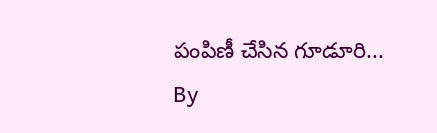పంపిణీ చేసిన గూడూరి...
By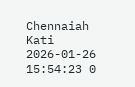Chennaiah Kati 2026-01-26 15:54:23 0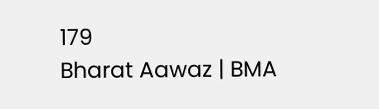179
Bharat Aawaz | BMA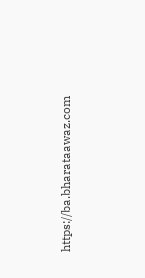https://ba.bharataawaz.com